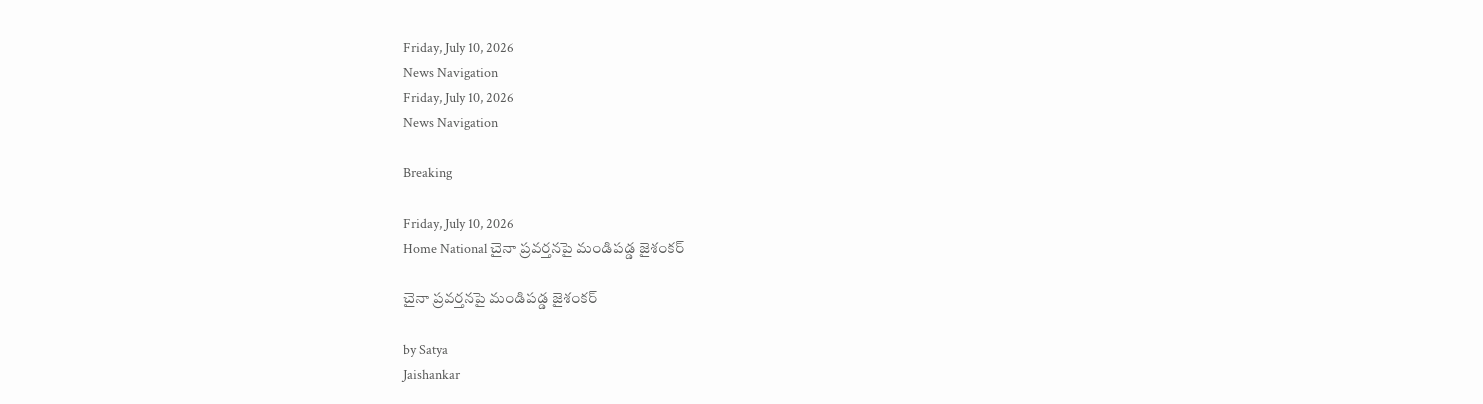Friday, July 10, 2026
News Navigation
Friday, July 10, 2026
News Navigation

Breaking

Friday, July 10, 2026
Home National చైనా ప్రవర్తనపై మండిపడ్డ జైశంకర్

చైనా ప్రవర్తనపై మండిపడ్డ జైశంకర్

by Satya
Jaishankar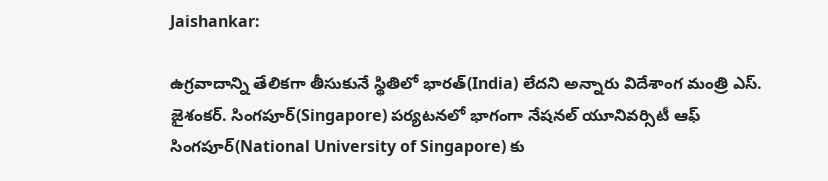Jaishankar:

ఉగ్రవాదాన్ని తేలికగా తీసుకునే స్థితిలో భారత్(India) లేదని అన్నారు విదేశాంగ మంత్రి ఎస్. జైశంకర్. సింగపూర్(Singapore) పర్యటనలో భాగంగా నేషనల్ యూనివర్సిటీ ఆఫ్ సింగపూర్(National University of Singapore) కు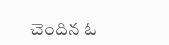చెందిన ఓ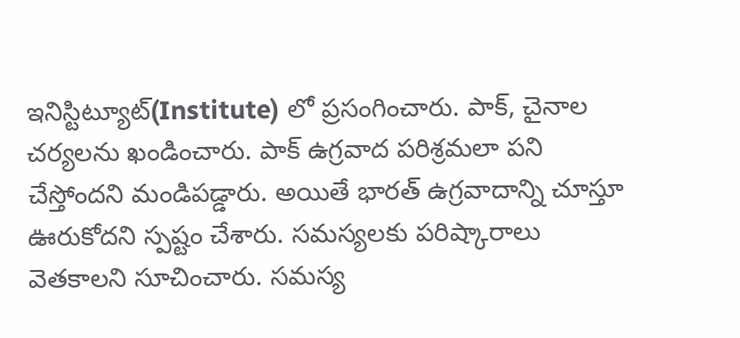ఇనిస్టిట్యూట్(Institute) లో ప్రసంగించారు. పాక్, చైనాల చర్యలను ఖండించారు. పాక్ ఉగ్రవాద పరిశ్రమలా పని చేస్తోందని మండిపడ్డారు. అయితే భారత్ ఉగ్రవాదాన్ని చూస్తూ ఊరుకోదని స్పష్టం చేశారు. సమస్యలకు పరిష్కారాలు వెతకాలని సూచించారు. సమస్య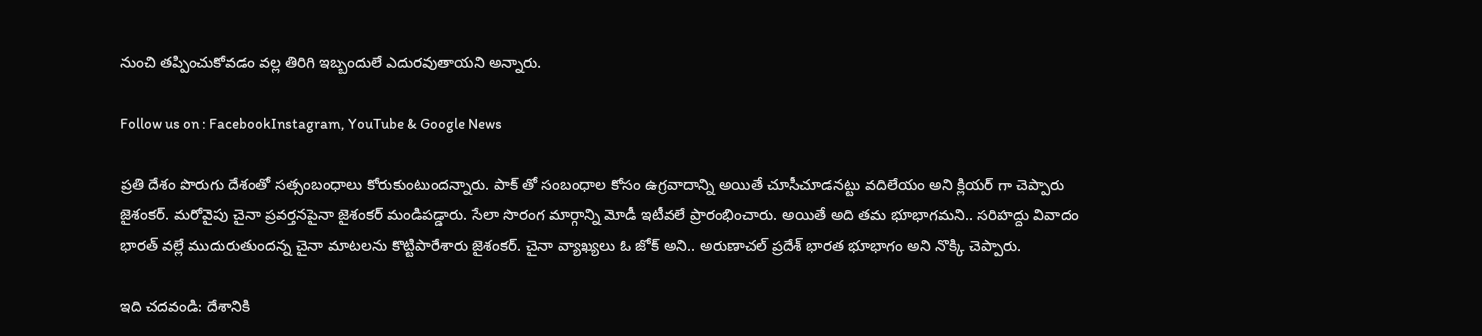నుంచి తప్పించుకోవడం వల్ల తిరిగి ఇబ్బందులే ఎదురవుతాయని అన్నారు.

Follow us on : FacebookInstagram, YouTube & Google News

ప్రతి దేశం పొరుగు దేశంతో సత్సంబంధాలు కోరుకుంటుందన్నారు. పాక్ తో సంబంధాల కోసం ఉగ్రవాదాన్ని అయితే చూసీచూడనట్టు వదిలేయం అని క్లియర్ గా చెప్పారు జైశంకర్. మరోవైపు చైనా ప్రవర్తనపైనా జైశంకర్ మండిపడ్డారు. సేలా సొరంగ మార్గాన్ని మోడీ ఇటీవలే ప్రారంభించారు. అయితే అది తమ భూభాగమని.. సరిహద్దు వివాదం భారత్ వల్లే ముదురుతుందన్న చైనా మాటలను కొట్టిపారేశారు జైశంకర్. చైనా వ్యాఖ్యలు ఓ జోక్ అని.. అరుణాచల్ ప్రదేశ్ భారత భూభాగం అని నొక్కి చెప్పారు.

ఇది చదవండి: దేశానికి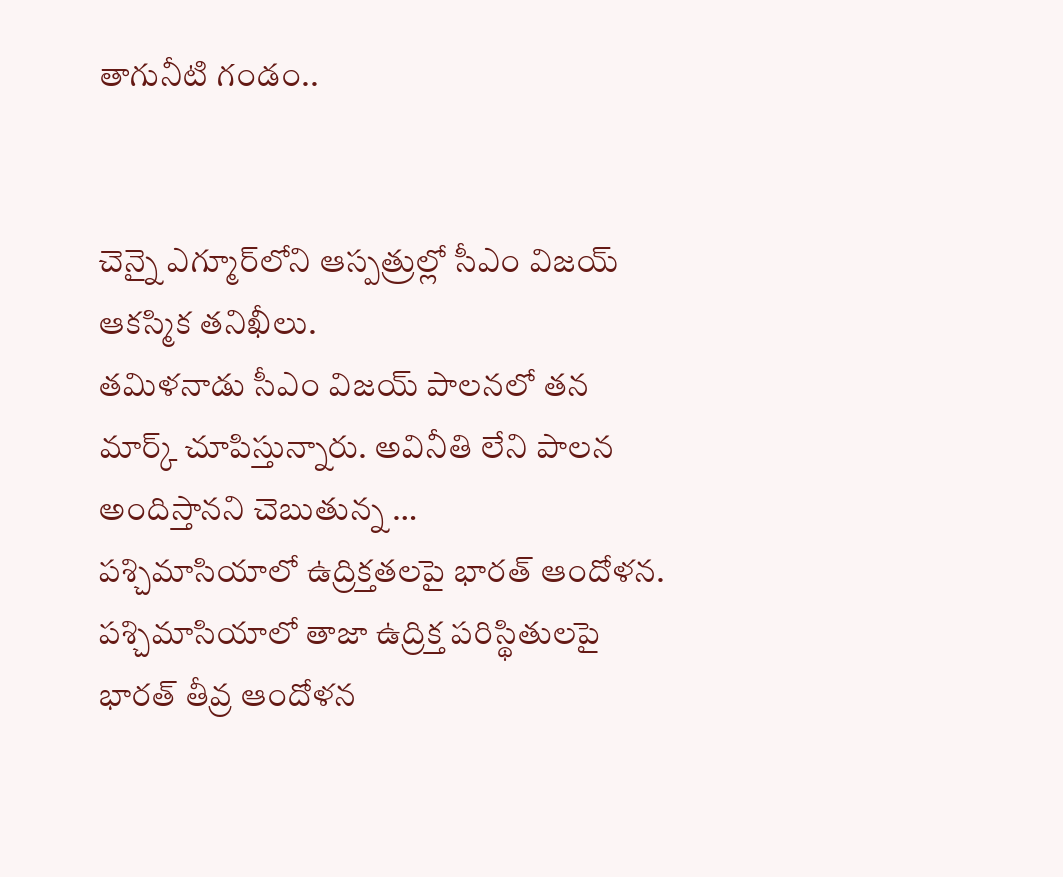తాగునీటి గండం..


చెన్నై ఎగ్మూర్‌లోని ఆస్పత్రుల్లో సీఎం విజయ్‌ ఆకస్మిక తనిఖీలు.
తమిళనాడు సీఎం విజయ్ పాలనలో తన మార్క్‌ చూపిస్తున్నారు. అవినీతి లేని పాలన అందిస్తానని చెబుతున్న …
పశ్చిమాసియాలో ఉద్రిక్తతలపై భారత్‌ ఆందోళన.
పశ్చిమాసియాలో తాజా ఉద్రిక్త పరిస్థితులపై భారత్‌ తీవ్ర ఆందోళన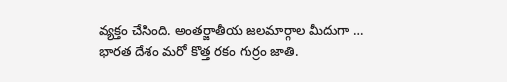వ్యక్తం చేసింది. అంతర్జాతీయ జలమార్గాల మీదుగా …
భారత దేశం మరో కొత్త రకం గుర్రం జాతి.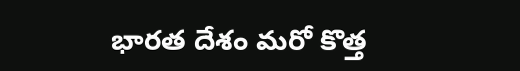భారత దేశం మరో కొత్త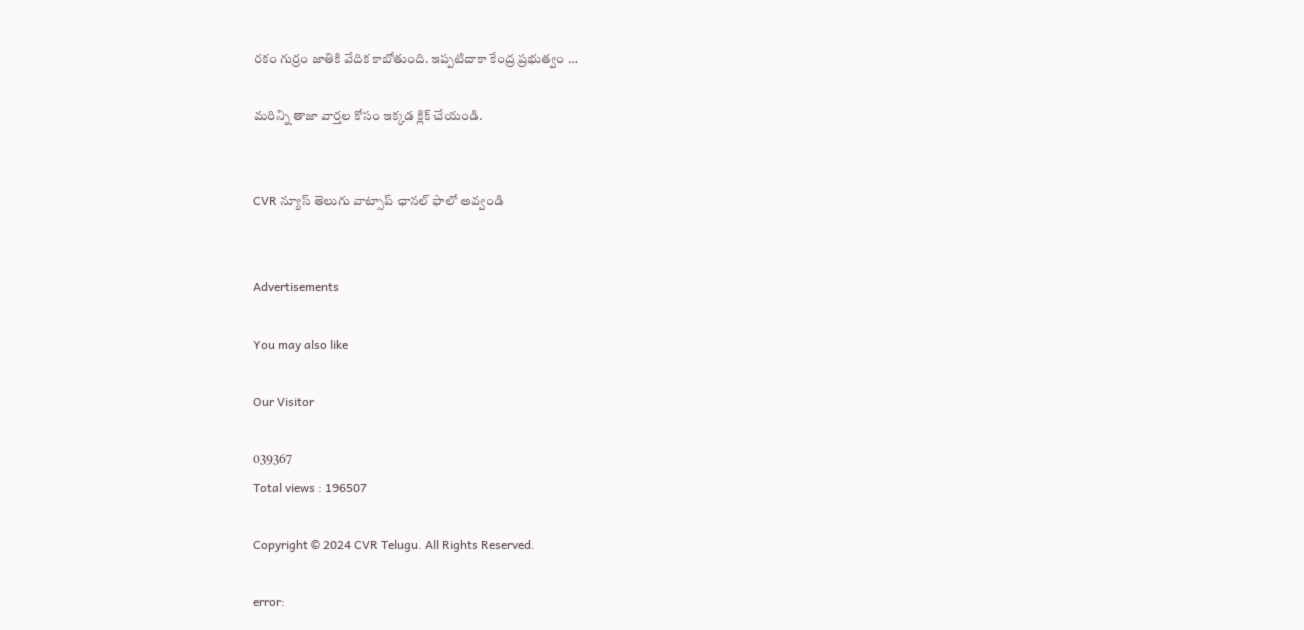రకం గుర్రం జాతికి వేదిక కాబోతుంది. ఇప్పటిదాకా కేంద్ర ప్రభుత్వం …

మరిన్ని తాజా వార్తల కోసం ఇక్కడ క్లిక్ చేయండి.


CVR న్యూస్ తెలుగు వాట్సాప్ ఛానల్ ఫాలో అవ్వండి


Advertisements

You may also like

Our Visitor

039367
Total views : 196507

Copyright © 2024 CVR Telugu. All Rights Reserved.

error: